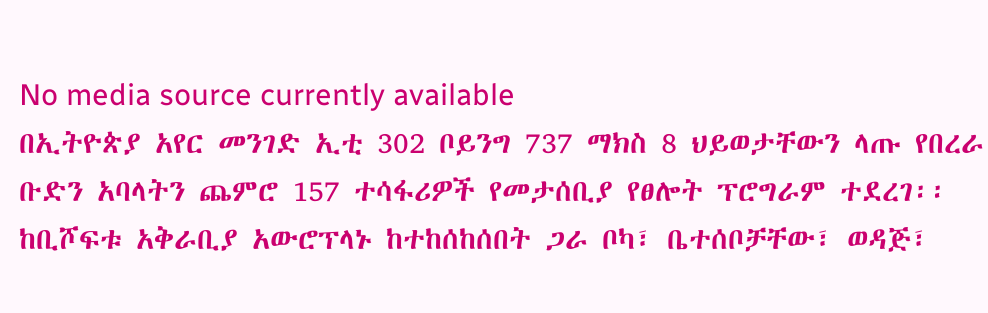No media source currently available
በኢትዮጵያ አየር መንገድ ኢቲ 302 ቦይንግ 737 ማክስ 8 ህይወታቸውን ላጡ የበረራ ቡድን አባላትን ጨምሮ 157 ተሳፋሪዎች የመታሰቢያ የፀሎት ፕሮግራም ተደረገ፡፡ ከቢሾፍቱ አቅራቢያ አውሮፕላኑ ከተከሰከሰበት ጋራ ቦካ፣ ቤተሰቦቻቸው፣ ወዳጅ፣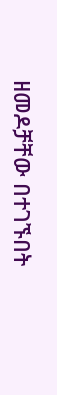ዘመዶቻቸው በተገኙበት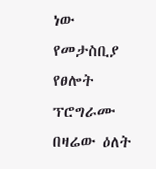ነው የመታስቢያ የፀሎት ፕሮግራሙ በዛሬው ዕለት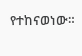የተከናወነው።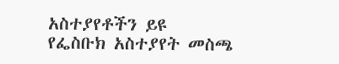አስተያየቶችን ይዩ
የፌስቡክ አስተያየት መስጫ